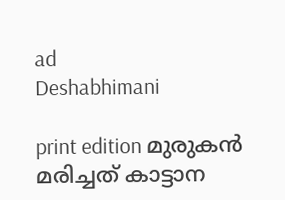ad
Deshabhimani

print edition മുരുകൻ മരിച്ചത് കാട്ടാന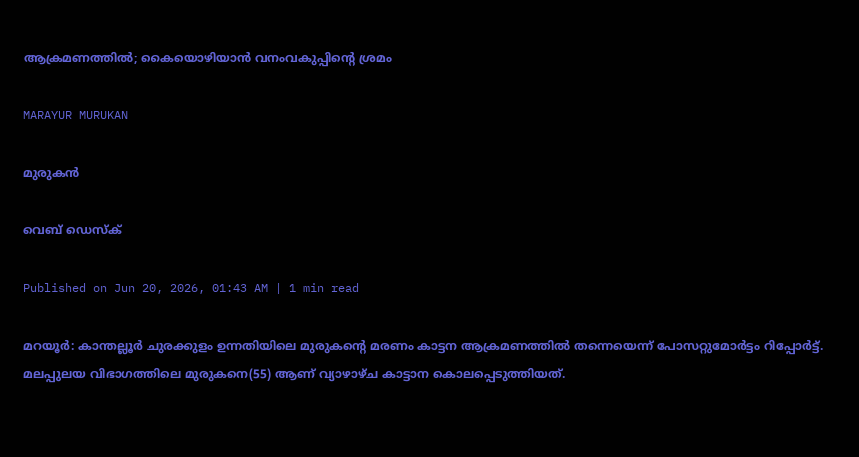ആക്രമണത്തിൽ; കൈയൊഴിയാൻ വനംവകുപ്പിന്റെ ശ്രമം

MARAYUR MURUKAN

മുരുകൻ

വെബ് ഡെസ്ക്

Published on Jun 20, 2026, 01:43 AM | 1 min read

മറയൂർ: കാന്തല്ലൂർ ചുരക്കുളം ഉന്നതിയിലെ മുരുകന്റെ മരണം കാട്ടന ആക്രമണത്തിൽ തന്നെയെന്ന്‌ പോസറ്റുമോർട്ടം റിപ്പോർട്ട്‌. മലപ്പുലയ വിഭാഗത്തിലെ മുരുകനെ(55) ആണ്‌ വ്യാഴാഴ്‌ച കാട്ടാന കൊലപ്പെടുത്തിയത്‌.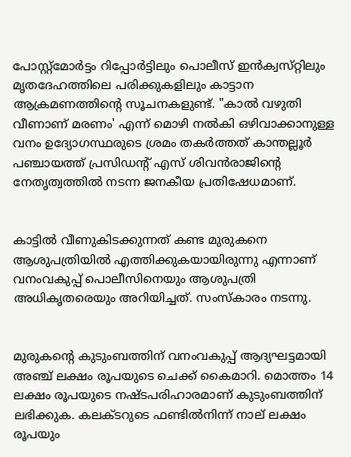പോസ്റ്റ്‌മോർട്ടം റിപ്പോർട്ടിലും പൊലീസ്‌ ഇൻക്വസ്‌റ്റിലും മൃതദേഹത്തിലെ പരിക്കുകളിലും കാട്ടാന ആക്രമണത്തിന്റെ സൂചനകളുണ്ട്‌. "കാൽ വഴുതി വീണാണ്‌ മരണം' എന്ന് മൊഴി നൽകി ഒഴിവാക്കാനുള്ള വനം ഉദ്യോഗസ്ഥരുടെ ശ്രമം തകർത്തത് കാന്തല്ലൂർ പഞ്ചായത്ത് പ്രസിഡന്റ് എസ് ശിവൻരാജിന്റെ നേതൃത്വത്തിൽ നടന്ന ജനകീയ പ്രതിഷേധമാണ്.


കാട്ടിൽ വീണുകിടക്കുന്നത് കണ്ട മുരുകനെ ആശുപത്രിയിൽ എത്തിക്കുകയായിരുന്നു എന്നാണ് വനംവകുപ്പ് പൊലീസിനെയും ആശുപത്രി അധികൃതരെയും അറിയിച്ചത്. സംസ്‌കാരം നടന്നു.


മുരുകന്റെ കുടുംബത്തിന് വനംവകുപ്പ് ആദ്യഘട്ടമായി അഞ്ച് ലക്ഷം രൂപയുടെ ചെക്ക് കൈമാറി. മൊത്തം 14 ലക്ഷം രൂപയുടെ നഷ്ടപരിഹാരമാണ് കുടുംബത്തിന് ലഭിക്കുക. കലക്ടറുടെ ഫണ്ടിൽനിന്ന് നാല് ലക്ഷം രൂപയും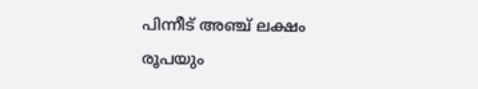പിന്നീട് അഞ്ച് ലക്ഷം രൂപയും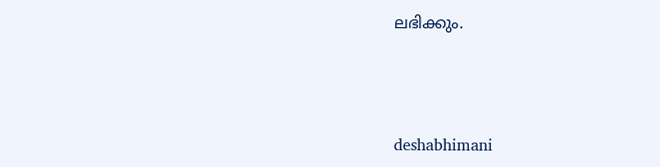ലഭിക്കും.



deshabhimani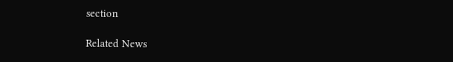section

Related News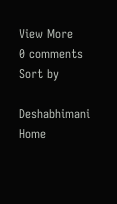View More
0 comments
Sort by

Deshabhimani
Home